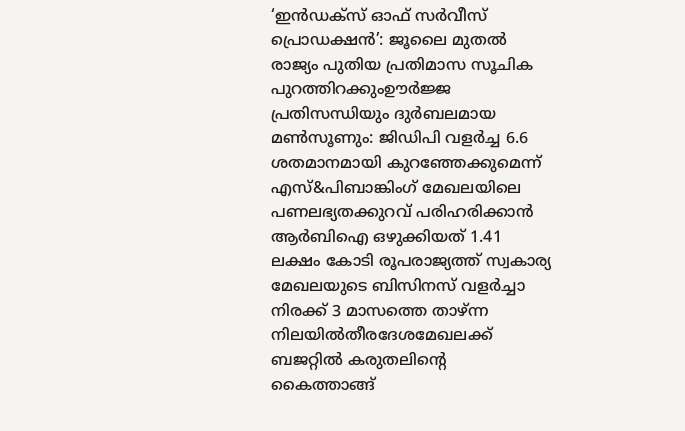‘ഇൻഡക്സ് ഓഫ് സർവീസ് പ്രൊഡക്ഷൻ’: ജൂലൈ മുതൽ രാജ്യം പുതിയ പ്രതിമാസ സൂചിക പുറത്തിറക്കുംഊർജ്ജ പ്രതിസന്ധിയും ദുർബലമായ മൺസൂണും: ജിഡിപി വളർച്ച 6.6 ശതമാനമായി കുറഞ്ഞേക്കുമെന്ന് എസ്&പിബാങ്കിംഗ് മേഖലയിലെ പണലഭ്യതക്കുറവ് പരിഹരിക്കാൻ ആർബിഐ ഒഴുക്കിയത് 1.41 ലക്ഷം കോടി രൂപരാജ്യത്ത് സ്വകാര്യ മേഖലയുടെ ബിസിനസ് വളർച്ചാ നിരക്ക് 3 മാസത്തെ താഴ്ന്ന നിലയിൽതീരദേശമേഖലക്ക് ബജറ്റിൽ കരുതലിന്റെ കൈത്താങ്ങ്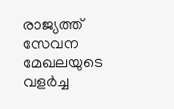രാജ്യത്ത് സേവന മേഖലയുടെ വളര്‍ച്ച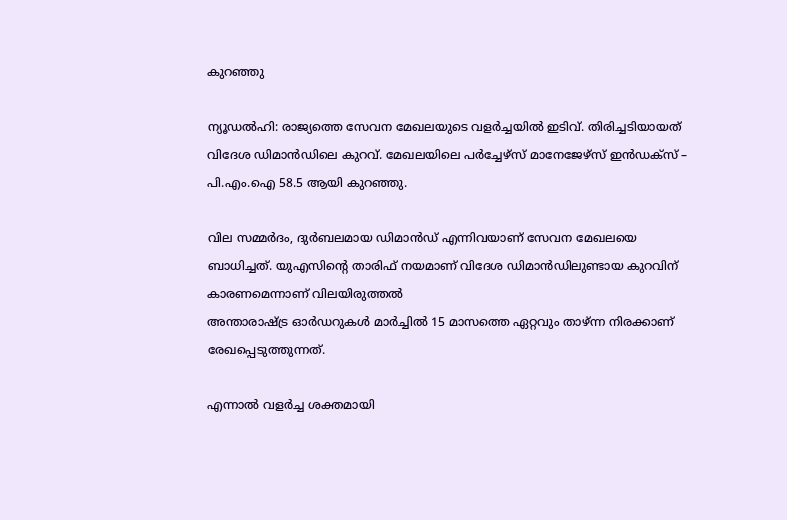കുറഞ്ഞു

ന്യൂഡൽഹി: രാജ്യത്തെ സേവന മേഖലയുടെ വളര്‍ച്ചയില്‍ ഇടിവ്. തിരിച്ചടിയായത് വിദേശ ഡിമാന്‍ഡിലെ കുറവ്. മേഖലയിലെ പര്‍ച്ചേഴ്‌സ് മാനേജേഴ്‌സ് ഇന്‍ഡക്‌സ് – പി.എം.ഐ 58.5 ആയി കുറഞ്ഞു.

വില സമ്മര്‍ദം, ദുര്‍ബലമായ ഡിമാന്‍ഡ് എന്നിവയാണ് സേവന മേഖലയെ ബാധിച്ചത്. യുഎസിന്റെ താരിഫ് നയമാണ് വിദേശ ഡിമാന്‍ഡിലുണ്ടായ കുറവിന് കാരണമെന്നാണ് വിലയിരുത്തല്‍
അന്താരാഷ്ട്ര ഓര്‍ഡറുകള്‍ മാര്‍ച്ചില്‍ 15 മാസത്തെ ഏറ്റവും താഴ്ന്ന നിരക്കാണ് രേഖപ്പെടുത്തുന്നത്.

എന്നാല്‍ വളര്‍ച്ച ശക്തമായി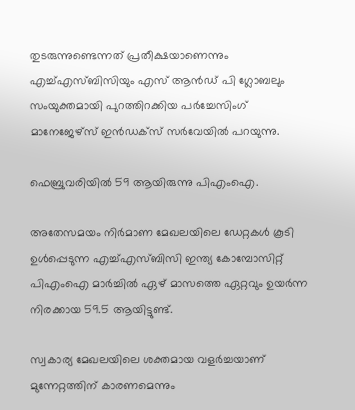തുടരുന്നുണ്ടെന്നത് പ്രതീക്ഷയാണെന്നും എച്ച്എസ്ബിസിയും എസ് ആന്‍ഡ് പി ഗ്ലോബലും സംയുക്തമായി പുറത്തിറക്കിയ പര്‍ച്ചേസിംഗ് മാനേജേഴ്‌സ് ഇന്‍ഡക്സ് സര്‍വേയില്‍ പറയുന്നു.

ഫെബ്രുവരിയില്‍ 59 ആയിരുന്നു പിഎംഐ.

അതേസമയം നിര്‍മാണ മേഖലയിലെ ഡേറ്റകള്‍ കൂടി ഉള്‍പ്പെടുന്ന എച്ച്എസ്ബിസി ഇന്ത്യ കോമ്പോസിറ്റ് പിഎംഐ മാര്‍ച്ചില്‍ ഏഴ് മാസത്തെ ഏറ്റവും ഉയര്‍ന്ന നിരക്കായ 59.5 ആയിട്ടുണ്ട്.

സ്വകാര്യ മേഖലയിലെ ശക്തമായ വളര്‍ച്ചയാണ് മുന്നേറ്റത്തിന് കാരണമെന്നും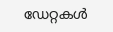ഡേറ്റകള്‍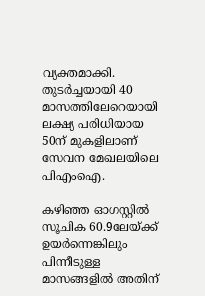വ്യക്തമാക്കി. തുടര്‍ച്ചയായി 40 മാസത്തിലേറെയായി ലക്ഷ്യ പരിധിയായ 50ന് മുകളിലാണ് സേവന മേഖലയിലെ പിഎംഐ.

കഴിഞ്ഞ ഓഗസ്റ്റില്‍ സൂചിക 60.9ലേയ്ക്ക് ഉയര്‍ന്നെങ്കിലും പിന്നീടുള്ള മാസങ്ങളില്‍ അതിന്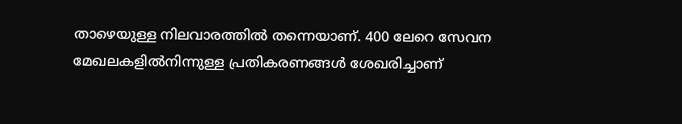താഴെയുള്ള നിലവാരത്തില്‍ തന്നെയാണ്. 400 ലേറെ സേവന മേഖലകളില്‍നിന്നുള്ള പ്രതികരണങ്ങള്‍ ശേഖരിച്ചാണ്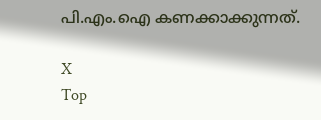പി.എം.ഐ കണക്കാക്കുന്നത്.

X
Top